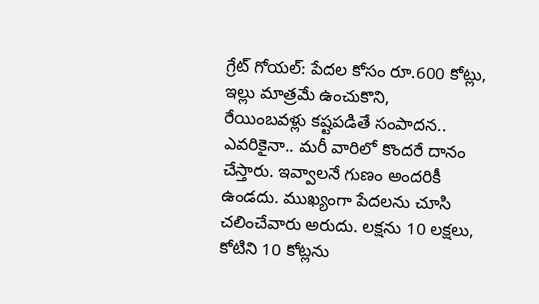గ్రేట్ గోయల్: పేదల కోసం రూ.600 కోట్లు, ఇల్లు మాత్రమే ఉంచుకొని,
రేయింబవళ్లు కష్టపడితే సంపాదన.. ఎవరికైనా.. మరీ వారిలో కొందరే దానం చేస్తారు. ఇవ్వాలనే గుణం అందరికీ ఉండదు. ముఖ్యంగా పేదలను చూసి చలించేవారు అరుదు. లక్షను 10 లక్షలు, కోటిని 10 కోట్లను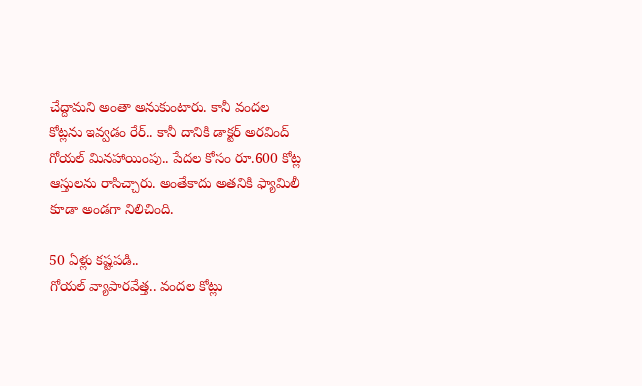చేద్దామని అంతా అనుకుంటారు. కానీ వందల కోట్లను ఇవ్వడం రేర్.. కానీ దానికి డాక్టర్ అరవింద్ గోయల్ మినహాయింపు.. పేదల కోసం రూ.600 కోట్ల ఆస్తులను రాసిచ్చారు. అంతేకాదు అతనికి ఫ్యామిలీ కూడా అండగా నిలిచింది.

50 ఏళ్లు కష్టపడి..
గోయల్ వ్యాపారవేత్త.. వందల కోట్లు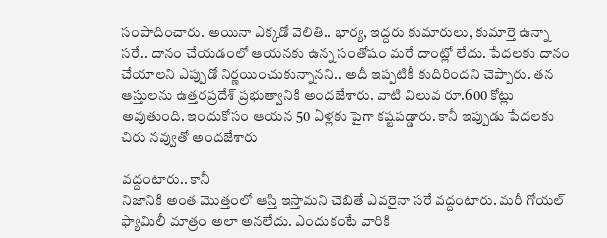సంపాదించారు. అయినా ఎక్కడో వెలితి.. భార్య, ఇద్దరు కుమారులు, కుమార్తె ఉన్నా సరే.. దానం చేయడంలో ఆయనకు ఉన్న సంతోషం మరే దాంట్లో లేదు. పేదలకు దానం చేయాలని ఎప్పుడో నిర్ణయించుకున్నానని.. అదీ ఇప్పటికీ కుదిరిందని చెప్పారు. తన ఆస్తులను ఉత్తరప్రదేశ్ ప్రభుత్వానికి అందజేశారు. వాటి విలువ రూ.600 కోట్లు అవుతుంది. ఇందుకోసం ఆయన 50 ఏళ్లకు పైగా కష్టపడ్డారు. కానీ ఇప్పుడు పేదలకు చిరు నవ్వుతో అందజేశారు

వద్దంటారు.. కానీ
నిజానికి అంత మొత్తంలో ఆస్తి ఇస్తామని చెబితే ఎవరైనా సరే వద్దంటారు. మరీ గోయల్ ఫ్యామిలీ మాత్రం అలా అనలేదు. ఎందుకంటే వారికి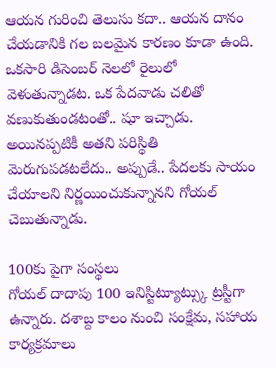ఆయన గురించి తెలుసు కదా.. ఆయన దానం చేయడానికి గల బలమైన కారణం కూడా ఉంది. ఒకసారి డిసెంబర్ నెలలో రైలులో వెళుతున్నాడట. ఒక పేదవాడు చలితో వణుకుతుండటంతో.. షూ ఇచ్చాడు. అయినప్పటికీ అతని పరిస్థితి మెరుగుపడటలేదు.. అప్పుడే.. పేదలకు సాయం చేయాలని నిర్ణయించుకున్నానని గోయల్ చెబుతున్నాడు.

100కు పైగా సంస్థలు
గోయల్ దాదాపు 100 ఇనిస్టిట్యూట్స్కు ట్రస్టీగా ఉన్నారు. దశాబ్ద కాలం నుంచి సంక్షేమ, సహాయ కార్యక్రమాలు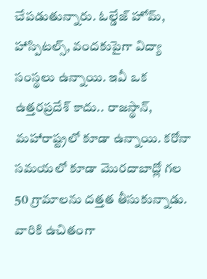చేపడుతున్నారు. ఓల్డేజ్ హోమ్, హాస్పిటల్స్, వందకుపైగా విద్యా సంస్థలు ఉన్నాయి. ఇవీ ఒక ఉత్తరప్రదేశ్ కాదు.. రాజస్థాన్, మహారాష్ట్రలో కూడా ఉన్నాయి. కరోనా సమయలో కూడా మొరదాబాద్లో గల 50 గ్రామాలను దత్తత తీసుకున్నాడు. వారికి ఉచితంగా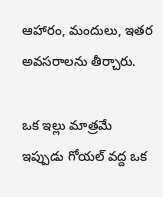ఆహారం, మందులు, ఇతర అవసరాలను తీర్చారు.

ఒక ఇల్లు మాత్రమే
ఇప్పుడు గోయల్ వద్ద ఒక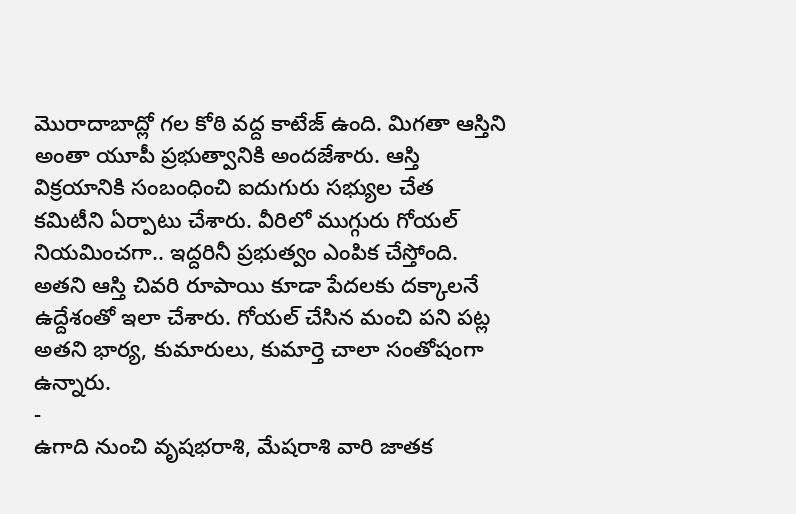మొరాదాబాద్లో గల కోఠి వద్ద కాటేజ్ ఉంది. మిగతా ఆస్తిని అంతా యూపీ ప్రభుత్వానికి అందజేశారు. ఆస్తి విక్రయానికి సంబంధించి ఐదుగురు సభ్యుల చేత కమిటీని ఏర్పాటు చేశారు. వీరిలో ముగ్గురు గోయల్ నియమించగా.. ఇద్దరినీ ప్రభుత్వం ఎంపిక చేస్తోంది. అతని ఆస్తి చివరి రూపాయి కూడా పేదలకు దక్కాలనే ఉద్దేశంతో ఇలా చేశారు. గోయల్ చేసిన మంచి పని పట్ల అతని భార్య, కుమారులు, కుమార్తె చాలా సంతోషంగా ఉన్నారు.
-
ఉగాది నుంచి వృషభరాశి, మేషరాశి వారి జాతక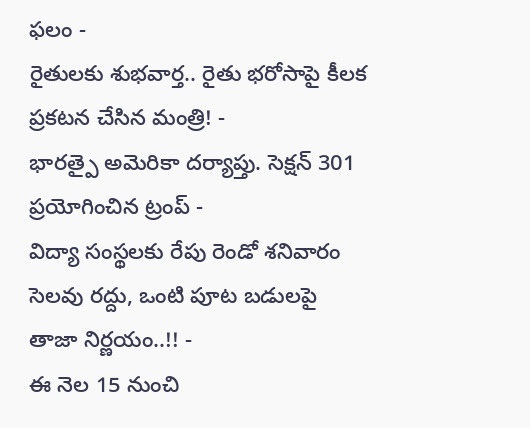ఫలం -
రైతులకు శుభవార్త.. రైతు భరోసాపై కీలక ప్రకటన చేసిన మంత్రి! -
భారత్పై అమెరికా దర్యాప్తు. సెక్షన్ 301 ప్రయోగించిన ట్రంప్ -
విద్యా సంస్థలకు రేపు రెండో శనివారం సెలవు రద్దు, ఒంటి పూట బడులపై తాజా నిర్ణయం..!! -
ఈ నెల 15 నుంచి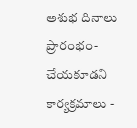అశుభ దినాలు ప్రారంభం- చేయకూడని కార్యక్రమాలు -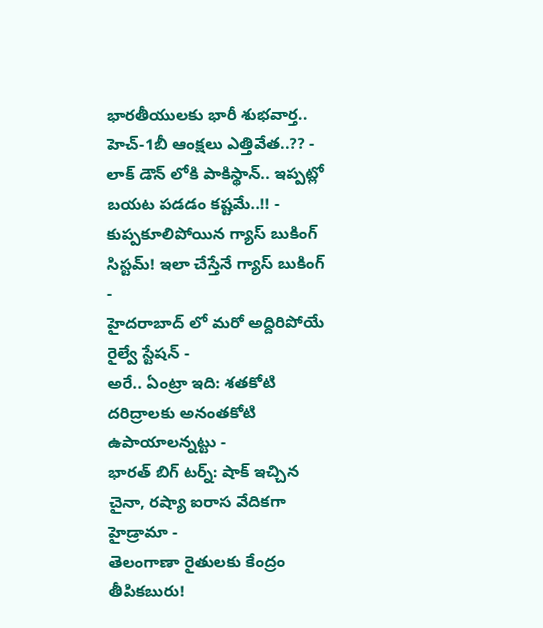భారతీయులకు భారీ శుభవార్త.. హెచ్-1బీ ఆంక్షలు ఎత్తివేత..?? -
లాక్ డౌన్ లోకి పాకిస్థాన్.. ఇప్పట్లో బయట పడడం కష్టమే..!! -
కుప్పకూలిపోయిన గ్యాస్ బుకింగ్ సిస్టమ్! ఇలా చేస్తేనే గ్యాస్ బుకింగ్ -
హైదరాబాద్ లో మరో అద్దిరిపోయే రైల్వే స్టేషన్ -
అరే.. ఏంట్రా ఇది: శతకోటి దరిద్రాలకు అనంతకోటి ఉపాయాలన్నట్టు -
భారత్ బిగ్ టర్న్: షాక్ ఇచ్చిన చైనా, రష్యా ఐరాస వేదికగా హైడ్రామా -
తెలంగాణా రైతులకు కేంద్రం తీపికబురు!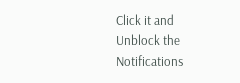Click it and Unblock the Notifications